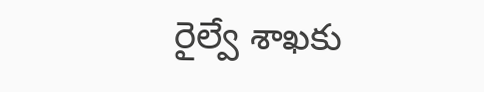రైల్వే శాఖకు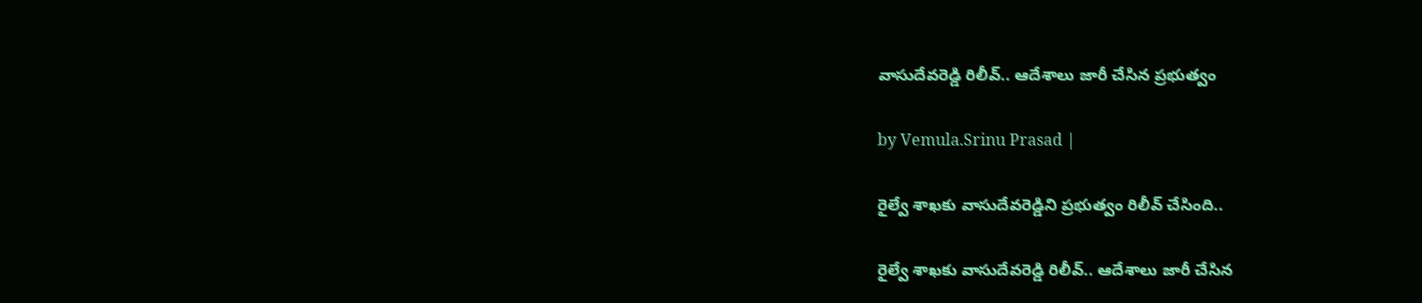వాసుదేవరెడ్డి రిలీవ్.. ఆదేశాలు జారీ చేసిన ప్రభుత్వం

by Vemula.Srinu Prasad |

రైల్వే శాఖకు వాసుదేవరెడ్డి‌ని ప్రభుత్వం రిలీవ్ చేసింది..

రైల్వే శాఖకు వాసుదేవరెడ్డి రిలీవ్.. ఆదేశాలు జారీ చేసిన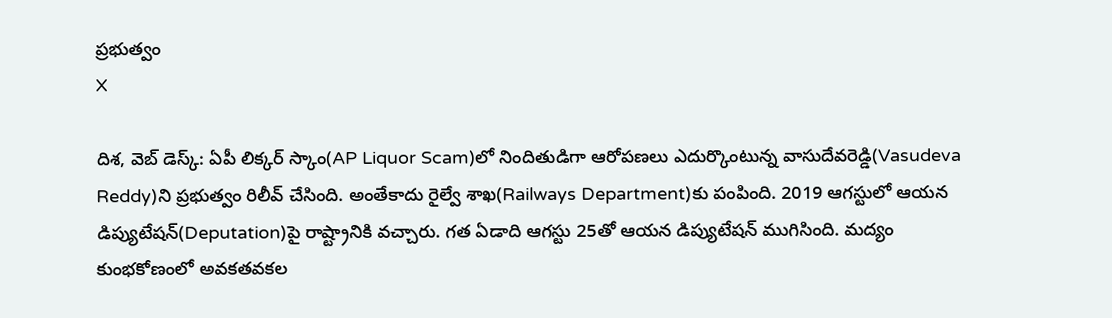ప్రభుత్వం
X

దిశ, వెబ్ డెస్క్: ఏపీ లిక్కర్‌ స్కాం(AP Liquor Scam)లో నిందితుడిగా ఆరోపణలు ఎదుర్కొంటున్న వాసుదేవరెడ్డి(Vasudeva Reddy)ని ప్రభుత్వం రిలీవ్ చేసింది. అంతేకాదు రైల్వే శాఖ(Railways Department)కు పంపింది. 2019 ఆగస్టులో ఆయన డిప్యుటేషన్‌(Deputation)పై రాష్ట్రానికి వచ్చారు. గత ఏడాది ఆగస్టు 25తో ఆయన డిప్యుటేషన్ ముగిసింది. మద్యం కుంభకోణంలో అవకతవకల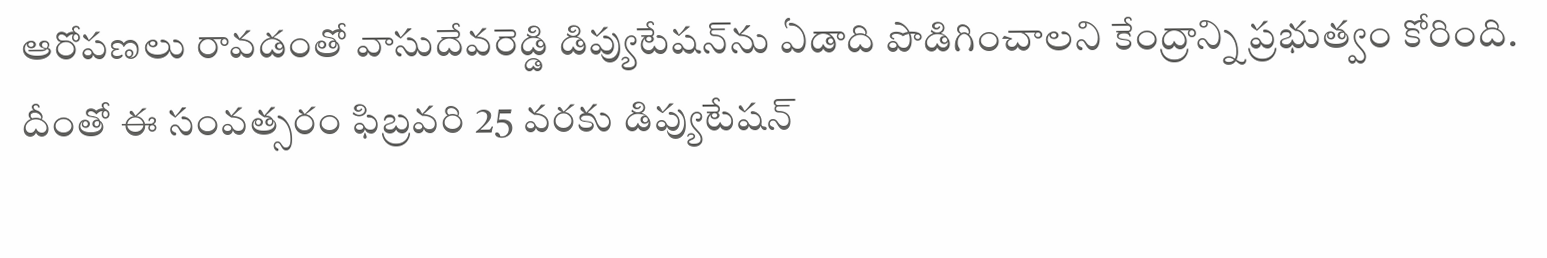ఆరోపణలు రావడంతో వాసుదేవరెడ్డి డిప్యుటేషన్‌ను ఏడాది పొడిగించాలని కేంద్రాన్ని ప్రభుత్వం కోరింది. దీంతో ఈ సంవత్సరం ఫిబ్రవరి 25 వరకు డిప్యుటేషన్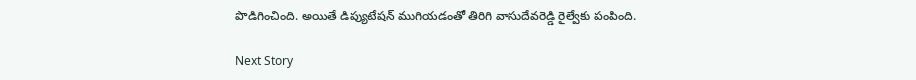పొడిగించింది. అయితే డిప్యుటేషన్ ముగియడంతో తిరిగి వాసుదేవరెడ్డి రైల్వేకు పంపింది.

Next Story